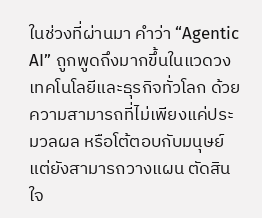ในช่วงที่ผ่านมา คำว่า “Agentic AI” ถูกพูดถึงมากขึ้นในแวดวงเทคโนโลยีและธุรกิจทั่วโลก ด้วยความสามารถที่ไม่เพียงแค่ประมวลผล หรือโต้ตอบกับมนุษย์ แต่ยังสามารถวางแผน ตัดสินใจ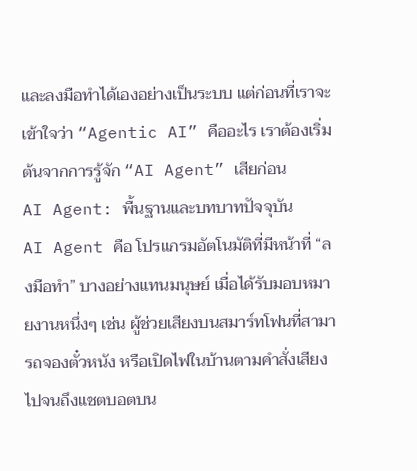และลงมือทำได้เองอย่างเป็นระบบ แต่ก่อนที่เราจะเข้าใจว่า “Agentic AI” คืออะไร เราต้องเริ่มต้นจากการรู้จัก “AI Agent” เสียก่อน
AI Agent: พื้นฐานและบทบาทปัจจุบัน
AI Agent คือ โปรแกรมอัตโนมัติที่มีหน้าที่ “ลงมือทำ” บางอย่างแทนมนุษย์ เมื่อได้รับมอบหมายงานหนึ่งๆ เช่น ผู้ช่วยเสียงบนสมาร์ทโฟนที่สามารถจองตั๋วหนัง หรือเปิดไฟในบ้านตามคำสั่งเสียง ไปจนถึงแชตบอตบน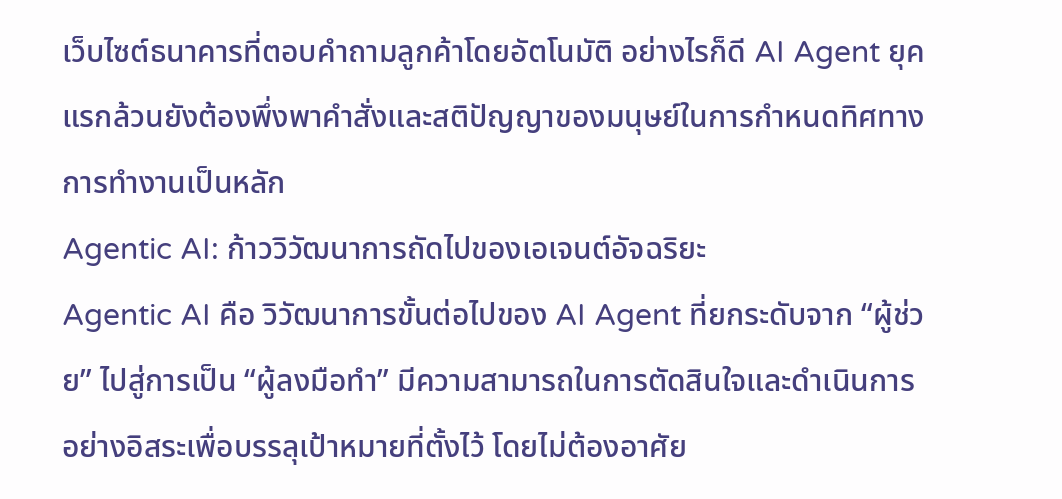เว็บไซต์ธนาคารที่ตอบคำถามลูกค้าโดยอัตโนมัติ อย่างไรก็ดี AI Agent ยุคแรกล้วนยังต้องพึ่งพาคำสั่งและสติปัญญาของมนุษย์ในการกำหนดทิศทางการทำงานเป็นหลัก
Agentic AI: ก้าววิวัฒนาการถัดไปของเอเจนต์อัจฉริยะ
Agentic AI คือ วิวัฒนาการขั้นต่อไปของ AI Agent ที่ยกระดับจาก “ผู้ช่วย” ไปสู่การเป็น “ผู้ลงมือทำ” มีความสามารถในการตัดสินใจและดำเนินการอย่างอิสระเพื่อบรรลุเป้าหมายที่ตั้งไว้ โดยไม่ต้องอาศัย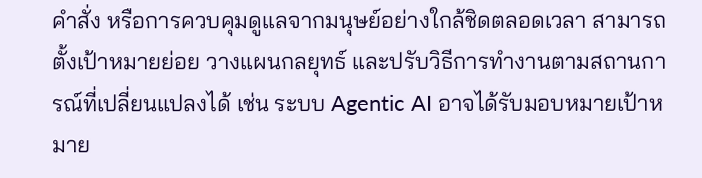คำสั่ง หรือการควบคุมดูแลจากมนุษย์อย่างใกล้ชิดตลอดเวลา สามารถตั้งเป้าหมายย่อย วางแผนกลยุทธ์ และปรับวิธีการทำงานตามสถานการณ์ที่เปลี่ยนแปลงได้ เช่น ระบบ Agentic AI อาจได้รับมอบหมายเป้าหมาย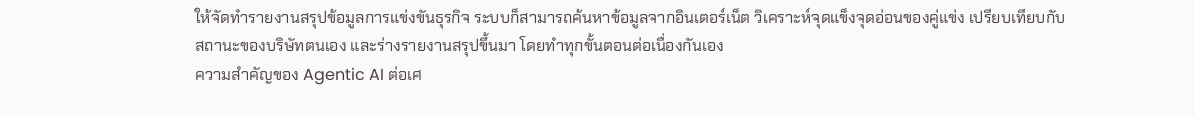ให้จัดทำรายงานสรุปข้อมูลการแข่งขันธุรกิจ ระบบก็สามารถค้นหาข้อมูลจากอินเตอร์เน็ต วิเคราะห์จุดแข็งจุดอ่อนของคู่แข่ง เปรียบเทียบกับสถานะของบริษัทตนเอง และร่างรายงานสรุปขึ้นมา โดยทำทุกขั้นตอนต่อเนื่องกันเอง
ความสำคัญของ Agentic AI ต่อเศ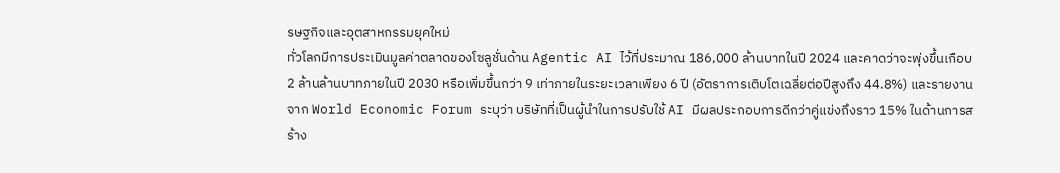รษฐกิจและอุตสาหกรรมยุคใหม่
ทั่วโลกมีการประเมินมูลค่าตลาดของโซลูชั่นด้าน Agentic AI ไว้ที่ประมาณ 186,000 ล้านบาทในปี 2024 และคาดว่าจะพุ่งขึ้นเกือบ 2 ล้านล้านบาทภายในปี 2030 หรือเพิ่มขึ้นกว่า 9 เท่าภายในระยะเวลาเพียง 6 ปี (อัตราการเติบโตเฉลี่ยต่อปีสูงถึง 44.8%) และรายงานจาก World Economic Forum ระบุว่า บริษัทที่เป็นผู้นำในการปรับใช้ AI มีผลประกอบการดีกว่าคู่แข่งถึงราว 15% ในด้านการสร้าง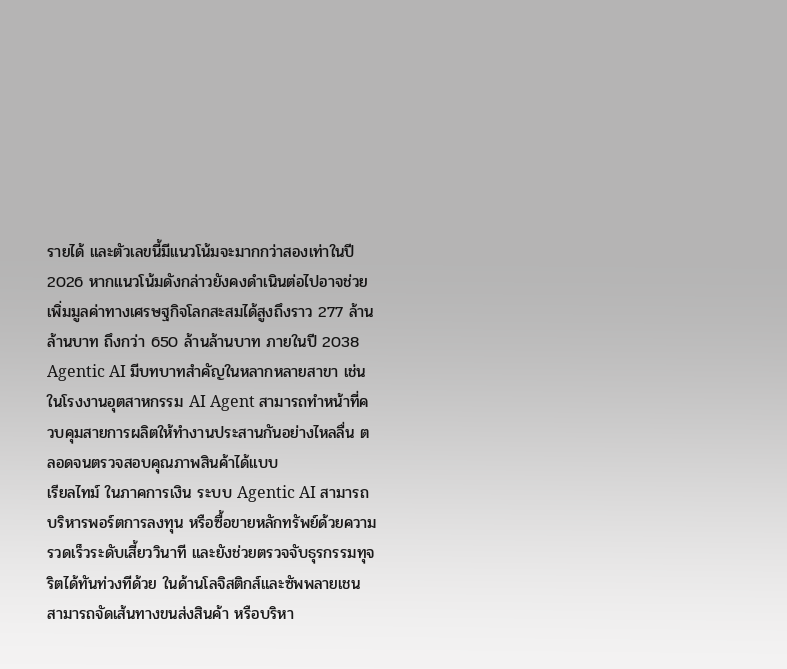รายได้ และตัวเลขนี้มีแนวโน้มจะมากกว่าสองเท่าในปี 2026 หากแนวโน้มดังกล่าวยังคงดำเนินต่อไปอาจช่วยเพิ่มมูลค่าทางเศรษฐกิจโลกสะสมได้สูงถึงราว 277 ล้านล้านบาท ถึงกว่า 650 ล้านล้านบาท ภายในปี 2038
Agentic AI มีบทบาทสำคัญในหลากหลายสาขา เช่น ในโรงงานอุตสาหกรรม AI Agent สามารถทำหน้าที่ควบคุมสายการผลิตให้ทำงานประสานกันอย่างไหลลื่น ตลอดจนตรวจสอบคุณภาพสินค้าได้แบบ
เรียลไทม์ ในภาคการเงิน ระบบ Agentic AI สามารถบริหารพอร์ตการลงทุน หรือซื้อขายหลักทรัพย์ด้วยความรวดเร็วระดับเสี้ยววินาที และยังช่วยตรวจจับธุรกรรมทุจริตได้ทันท่วงทีด้วย ในด้านโลจิสติกส์และซัพพลายเชน สามารถจัดเส้นทางขนส่งสินค้า หรือบริหา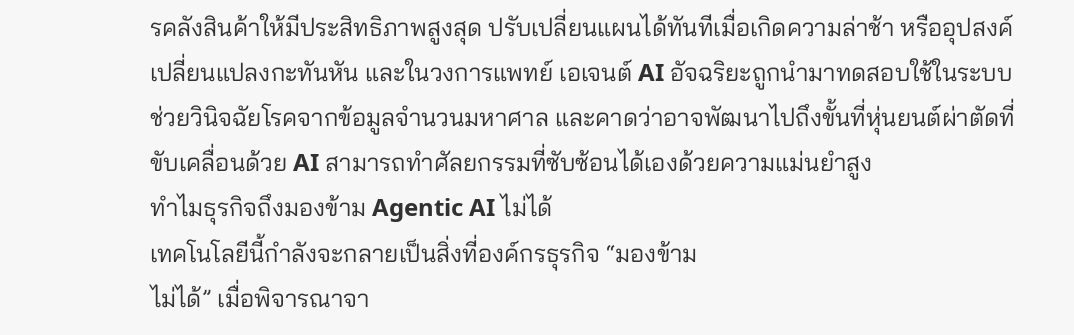รคลังสินค้าให้มีประสิทธิภาพสูงสุด ปรับเปลี่ยนแผนได้ทันทีเมื่อเกิดความล่าช้า หรืออุปสงค์เปลี่ยนแปลงกะทันหัน และในวงการแพทย์ เอเจนต์ AI อัจฉริยะถูกนำมาทดสอบใช้ในระบบช่วยวินิจฉัยโรคจากข้อมูลจำนวนมหาศาล และคาดว่าอาจพัฒนาไปถึงขั้นที่หุ่นยนต์ผ่าตัดที่ขับเคลื่อนด้วย AI สามารถทำศัลยกรรมที่ซับซ้อนได้เองด้วยความแม่นยำสูง
ทำไมธุรกิจถึงมองข้าม Agentic AI ไม่ได้
เทคโนโลยีนี้กำลังจะกลายเป็นสิ่งที่องค์กรธุรกิจ “มองข้าม
ไม่ได้” เมื่อพิจารณาจา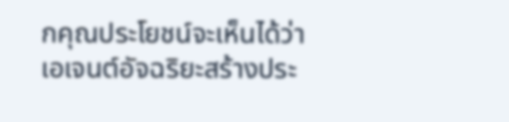กคุณประโยชน์จะเห็นได้ว่าเอเจนต์อัจฉริยะสร้างประ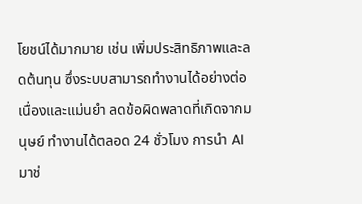โยชน์ได้มากมาย เช่น เพิ่มประสิทธิภาพและลดต้นทุน ซึ่งระบบสามารถทำงานได้อย่างต่อเนื่องและแม่นยำ ลดข้อผิดพลาดที่เกิดจากมนุษย์ ทำงานได้ตลอด 24 ชั่วโมง การนำ AI มาช่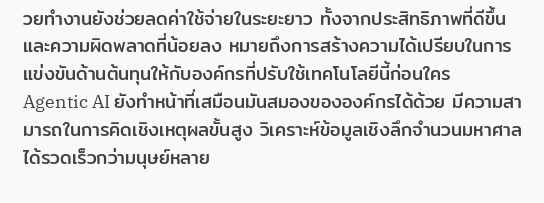วยทำงานยังช่วยลดค่าใช้จ่ายในระยะยาว ทั้งจากประสิทธิภาพที่ดีขึ้นและความผิดพลาดที่น้อยลง หมายถึงการสร้างความได้เปรียบในการแข่งขันด้านต้นทุนให้กับองค์กรที่ปรับใช้เทคโนโลยีนี้ก่อนใคร
Agentic AI ยังทำหน้าที่เสมือนมันสมองขององค์กรได้ด้วย มีความสามารถในการคิดเชิงเหตุผลขั้นสูง วิเคราะห์ข้อมูลเชิงลึกจำนวนมหาศาลได้รวดเร็วกว่ามนุษย์หลาย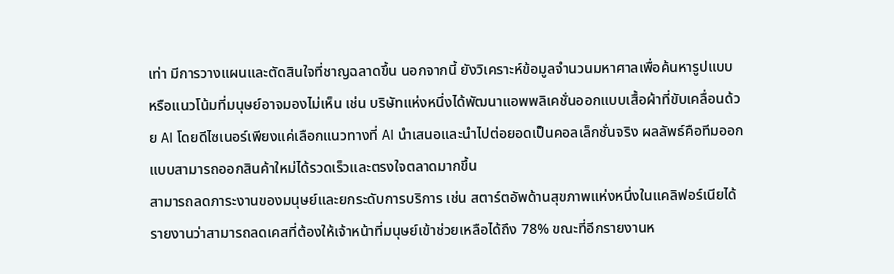เท่า มีการวางแผนและตัดสินใจที่ชาญฉลาดขึ้น นอกจากนี้ ยังวิเคราะห์ข้อมูลจำนวนมหาศาลเพื่อค้นหารูปแบบ หรือแนวโน้มที่มนุษย์อาจมองไม่เห็น เช่น บริษัทแห่งหนึ่งได้พัฒนาแอพพลิเคชั่นออกแบบเสื้อผ้าที่ขับเคลื่อนด้วย AI โดยดีไซเนอร์เพียงแค่เลือกแนวทางที่ AI นำเสนอและนำไปต่อยอดเป็นคอลเล็กชั่นจริง ผลลัพธ์คือทีมออกแบบสามารถออกสินค้าใหม่ได้รวดเร็วและตรงใจตลาดมากขึ้น
สามารถลดภาระงานของมนุษย์และยกระดับการบริการ เช่น สตาร์ตอัพด้านสุขภาพแห่งหนึ่งในแคลิฟอร์เนียได้รายงานว่าสามารถลดเคสที่ต้องให้เจ้าหน้าที่มนุษย์เข้าช่วยเหลือได้ถึง 78% ขณะที่อีกรายงานห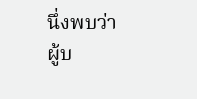นึ่งพบว่าผู้บ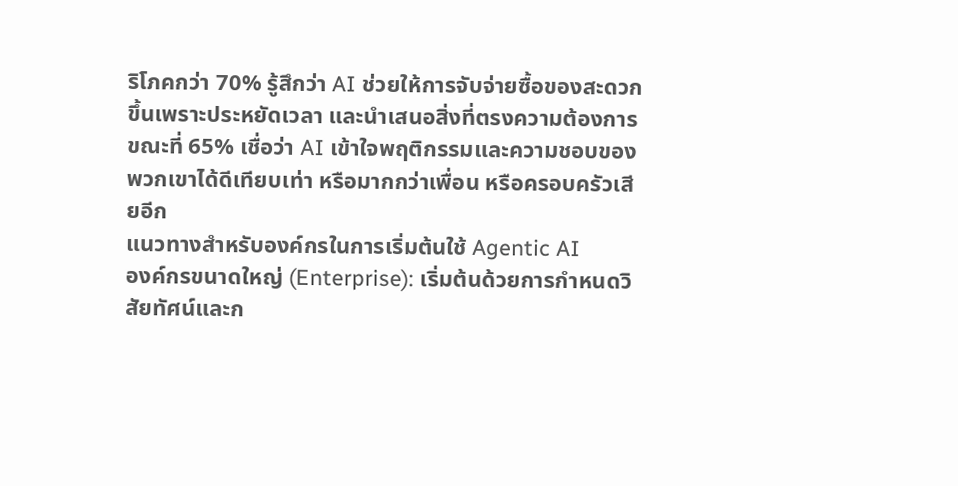ริโภคกว่า 70% รู้สึกว่า AI ช่วยให้การจับจ่ายซื้อของสะดวกขึ้นเพราะประหยัดเวลา และนำเสนอสิ่งที่ตรงความต้องการ ขณะที่ 65% เชื่อว่า AI เข้าใจพฤติกรรมและความชอบของพวกเขาได้ดีเทียบเท่า หรือมากกว่าเพื่อน หรือครอบครัวเสียอีก
แนวทางสำหรับองค์กรในการเริ่มต้นใช้ Agentic AI
องค์กรขนาดใหญ่ (Enterprise): เริ่มต้นด้วยการกำหนดวิสัยทัศน์และก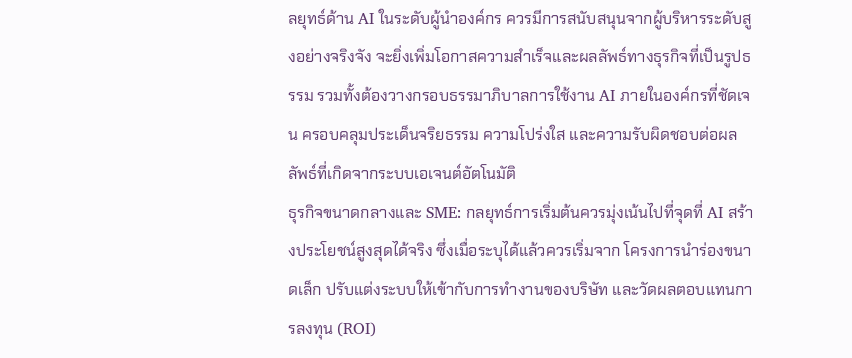ลยุทธ์ด้าน AI ในระดับผู้นำองค์กร ควรมีการสนับสนุนจากผู้บริหารระดับสูงอย่างจริงจัง จะยิ่งเพิ่มโอกาสความสำเร็จและผลลัพธ์ทางธุรกิจที่เป็นรูปธรรม รวมทั้งต้องวางกรอบธรรมาภิบาลการใช้งาน AI ภายในองค์กรที่ชัดเจน ครอบคลุมประเด็นจริยธรรม ความโปร่งใส และความรับผิดชอบต่อผลลัพธ์ที่เกิดจากระบบเอเจนต์อัตโนมัติ
ธุรกิจขนาดกลางและ SME: กลยุทธ์การเริ่มต้นควรมุ่งเน้นไปที่จุดที่ AI สร้างประโยชน์สูงสุดได้จริง ซึ่งเมื่อระบุได้แล้วควรเริ่มจาก โครงการนำร่องขนาดเล็ก ปรับแต่งระบบให้เข้ากับการทำงานของบริษัท และวัดผลตอบแทนการลงทุน (ROI)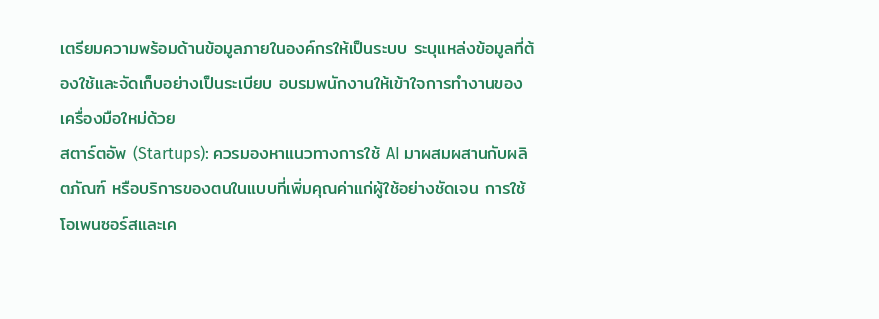เตรียมความพร้อมด้านข้อมูลภายในองค์กรให้เป็นระบบ ระบุแหล่งข้อมูลที่ต้องใช้และจัดเก็บอย่างเป็นระเบียบ อบรมพนักงานให้เข้าใจการทำงานของเครื่องมือใหม่ด้วย
สตาร์ตอัพ (Startups): ควรมองหาแนวทางการใช้ AI มาผสมผสานกับผลิตภัณฑ์ หรือบริการของตนในแบบที่เพิ่มคุณค่าแก่ผู้ใช้อย่างชัดเจน การใช้โอเพนซอร์สและเค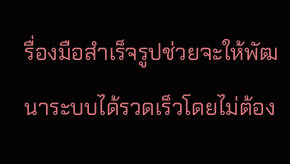รื่องมือสำเร็จรูปช่วยจะให้พัฒนาระบบได้รวดเร็วโดยไม่ต้อง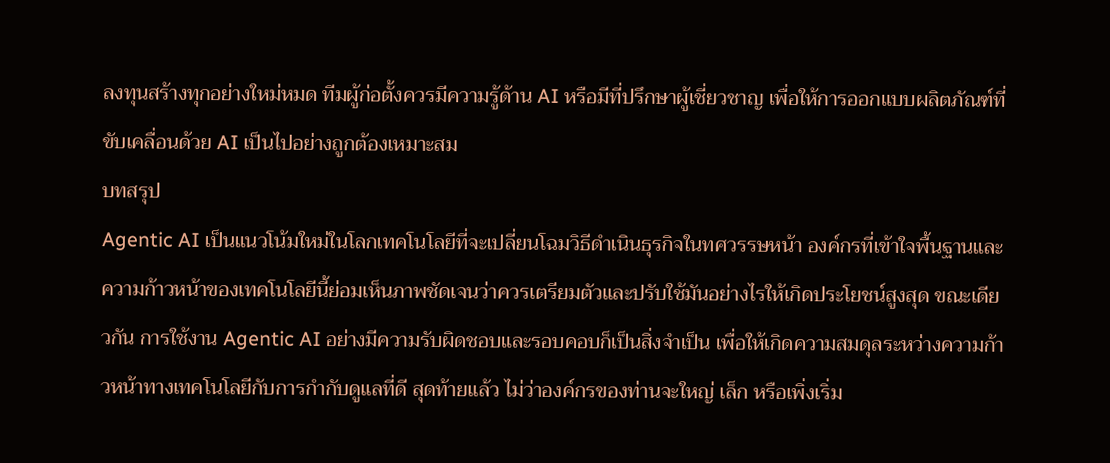ลงทุนสร้างทุกอย่างใหม่หมด ทีมผู้ก่อตั้งควรมีความรู้ด้าน AI หรือมีที่ปรึกษาผู้เชี่ยวชาญ เพื่อให้การออกแบบผลิตภัณฑ์ที่ขับเคลื่อนด้วย AI เป็นไปอย่างถูกต้องเหมาะสม
บทสรุป
Agentic AI เป็นแนวโน้มใหม่ในโลกเทคโนโลยีที่จะเปลี่ยนโฉมวิธีดำเนินธุรกิจในทศวรรษหน้า องค์กรที่เข้าใจพื้นฐานและความก้าวหน้าของเทคโนโลยีนี้ย่อมเห็นภาพชัดเจนว่าควรเตรียมตัวและปรับใช้มันอย่างไรให้เกิดประโยชน์สูงสุด ขณะเดียวกัน การใช้งาน Agentic AI อย่างมีความรับผิดชอบและรอบคอบก็เป็นสิ่งจำเป็น เพื่อให้เกิดความสมดุลระหว่างความก้าวหน้าทางเทคโนโลยีกับการกำกับดูแลที่ดี สุดท้ายแล้ว ไม่ว่าองค์กรของท่านจะใหญ่ เล็ก หรือเพิ่งเริ่ม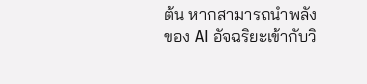ต้น หากสามารถนำพลังของ AI อัจฉริยะเข้ากับวิ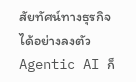สัยทัศน์ทางธุรกิจได้อย่างลงตัว Agentic AI ก็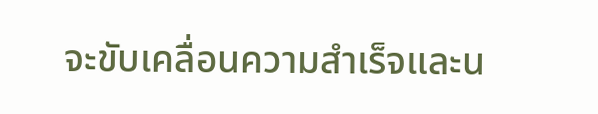จะขับเคลื่อนความสำเร็จและน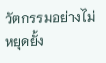วัตกรรมอย่างไม่หยุดยั้ง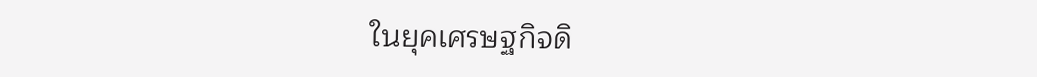ในยุคเศรษฐกิจดิ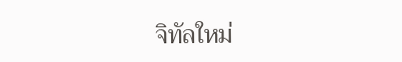จิทัลใหม่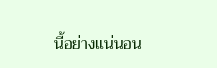นี้อย่างแน่นอน